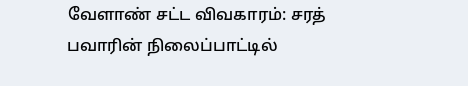வேளாண் சட்ட விவகாரம்: சரத் பவாரின் நிலைப்பாட்டில்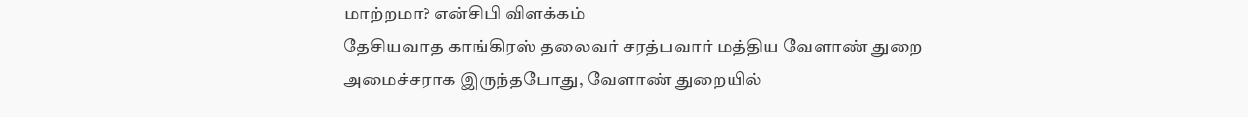மாற்றமா? என்சிபி விளக்கம்
தேசியவாத காங்கிரஸ் தலைவர் சரத்பவார் மத்திய வேளாண் துறை அமைச்சராக இருந்தபோது, வேளாண் துறையில்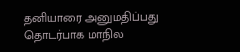தனியாரை அனுமதிப்பது தொடர்பாக மாநில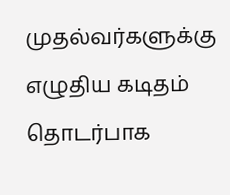முதல்வர்களுக்கு எழுதிய கடிதம் தொடர்பாக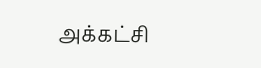அக்கட்சி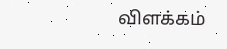விளக்கம்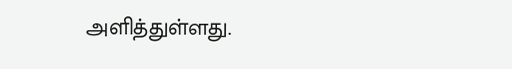அளித்துள்ளது.